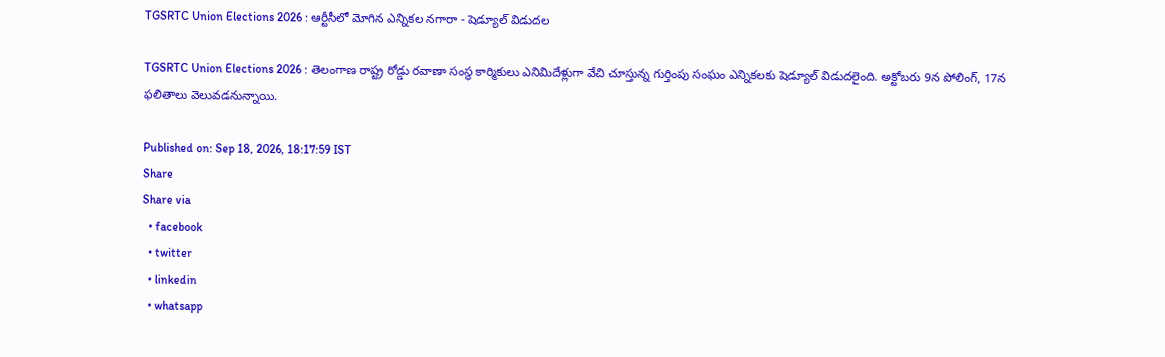TGSRTC Union Elections 2026 : ఆర్టీసీలో మోగిన ఎన్నికల నగారా - షెడ్యూల్‌ విడుదల

TGSRTC Union Elections 2026 : తెలంగాణ రాష్ట్ర రోడ్డు రవాణా సంస్థ కార్మికులు ఎనిమిదేళ్లుగా వేచి చూస్తున్న గుర్తింపు సంఘం ఎన్నికలకు షెడ్యూల్ విడుదలైంది. అక్టోబరు 9న పోలింగ్, 17న ఫలితాలు వెలువడనున్నాయి.

Published on: Sep 18, 2026, 18:17:59 IST
Share
Share via
  • facebook
  • twitter
  • linkedin
  • whatsapp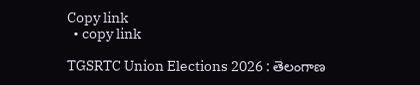Copy link
  • copy link

TGSRTC Union Elections 2026 : తెలంగాణ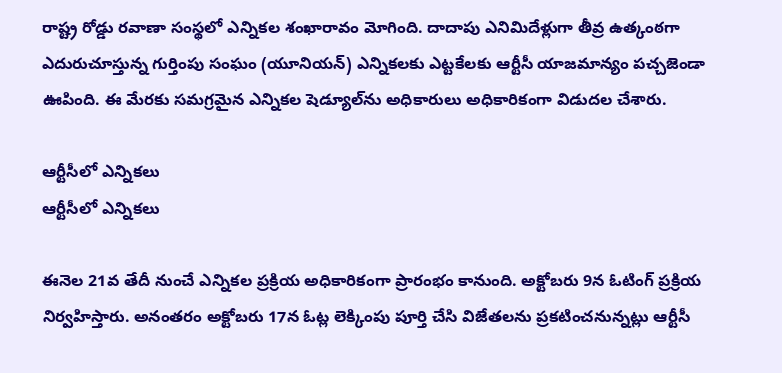రాష్ట్ర రోడ్డు రవాణా సంస్థలో ఎన్నికల శంఖారావం మోగింది. దాదాపు ఎనిమిదేళ్లుగా తీవ్ర ఉత్కంఠగా ఎదురుచూస్తున్న గుర్తింపు సంఘం (యూనియన్) ఎన్నికలకు ఎట్టకేలకు ఆర్టీసీ యాజమాన్యం పచ్చజెండా ఊపింది. ఈ మేరకు సమగ్రమైన ఎన్నికల షెడ్యూల్‌ను అధికారులు అధికారికంగా విడుదల చేశారు.

ఆర్టీసీలో ఎన్నికలు
ఆర్టీసీలో ఎన్నికలు

ఈనెల 21వ తేదీ నుంచే ఎన్నికల ప్రక్రియ అధికారికంగా ప్రారంభం కానుంది. అక్టోబరు 9న ఓటింగ్ ప్రక్రియ నిర్వహిస్తారు. అనంతరం అక్టోబరు 17న ఓట్ల లెక్కింపు పూర్తి చేసి విజేతలను ప్రకటించనున్నట్లు ఆర్టీసీ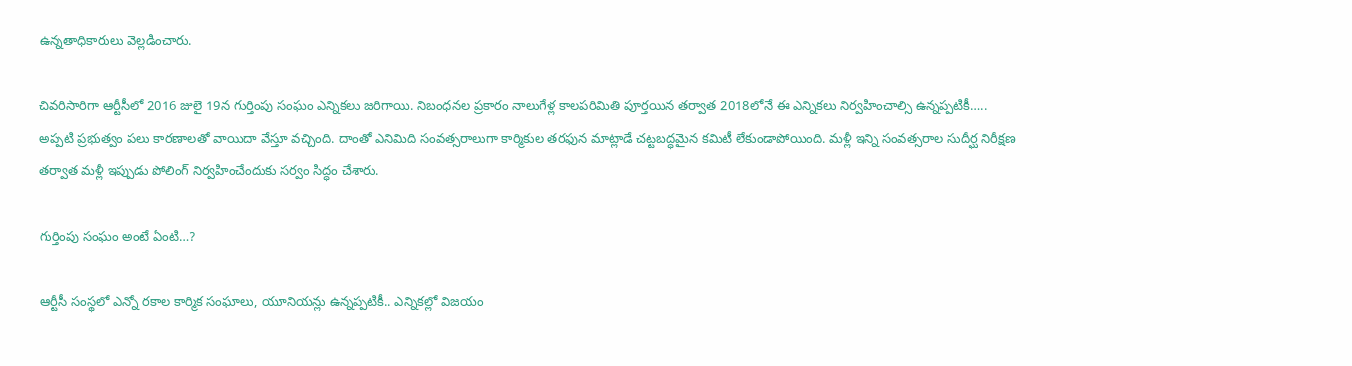ఉన్నతాధికారులు వెల్లడించారు.

చివరిసారిగా ఆర్టీసీలో 2016 జులై 19న గుర్తింపు సంఘం ఎన్నికలు జరిగాయి. నిబంధనల ప్రకారం నాలుగేళ్ల కాలపరిమితి పూర్తయిన తర్వాత 2018లోనే ఈ ఎన్నికలు నిర్వహించాల్సి ఉన్నప్పటికీ….. అప్పటి ప్రభుత్వం పలు కారణాలతో వాయిదా వేస్తూ వచ్చింది. దాంతో ఎనిమిది సంవత్సరాలుగా కార్మికుల తరఫున మాట్లాడే చట్టబద్ధమైన కమిటీ లేకుండాపోయింది. మళ్లీ ఇన్ని సంవత్సరాల సుదీర్ఘ నిరీక్షణ తర్వాత మళ్లీ ఇప్పుడు పోలింగ్ నిర్వహించేందుకు సర్వం సిద్ధం చేశారు.

గుర్తింపు సంఘం అంటే ఏంటి…?

ఆర్టీసీ సంస్థలో ఎన్నో రకాల కార్మిక సంఘాలు, యూనియన్లు ఉన్నప్పటికీ.. ఎన్నికల్లో విజయం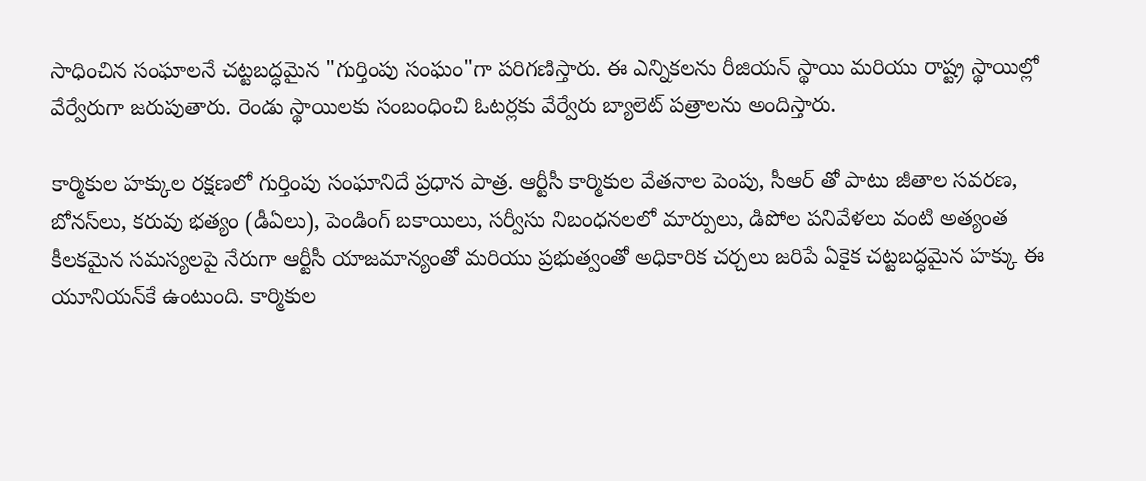సాధించిన సంఘాలనే చట్టబద్ధమైన "గుర్తింపు సంఘం"గా పరిగణిస్తారు. ఈ ఎన్నికలను రీజియన్ స్థాయి మరియు రాష్ట్ర స్థాయిల్లో వేర్వేరుగా జరుపుతారు. రెండు స్థాయిలకు సంబంధించి ఓటర్లకు వేర్వేరు బ్యాలెట్ పత్రాలను అందిస్తారు.

కార్మికుల హక్కుల రక్షణలో గుర్తింపు సంఘానిదే ప్రధాన పాత్ర. ఆర్టీసీ కార్మికుల వేతనాల పెంపు, సీఆర్ తో పాటు జీతాల సవరణ, బోనస్‌లు, కరువు భత్యం (డీఏలు), పెండింగ్ బకాయిలు, సర్వీసు నిబంధనలలో మార్పులు, డిపోల పనివేళలు వంటి అత్యంత కీలకమైన సమస్యలపై నేరుగా ఆర్టీసీ యాజమాన్యంతో మరియు ప్రభుత్వంతో అధికారిక చర్చలు జరిపే ఏకైక చట్టబద్ధమైన హక్కు ఈ యూనియన్‌కే ఉంటుంది. కార్మికుల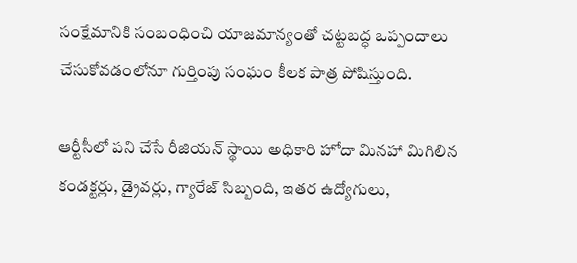సంక్షేమానికి సంబంధించి యాజమాన్యంతో చట్టబద్ధ ఒప్పందాలు చేసుకోవడంలోనూ గుర్తింపు సంఘం కీలక పాత్ర పోషిస్తుంది.

ఆర్టీసీలో పని చేసే రీజియన్ స్థాయి అధికారి హోదా మినహా మిగిలిన కండక్టర్లు, డ్రైవర్లు, గ్యారేజ్ సిబ్బంది, ఇతర ఉద్యోగులు,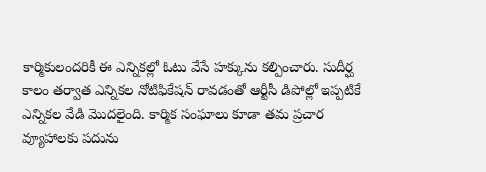కార్మికులందరికీ ఈ ఎన్నికల్లో ఓటు వేసే హక్కును కల్పించారు. సుదీర్ఘ కాలం తర్వాత ఎన్నికల నోటిఫికేషన్ రావడంతో ఆర్టీసీ డిపోల్లో ఇప్పటికే ఎన్నికల వేడి మొదలైంది. కార్మిక సంఘాలు కూడా తమ ప్రచార వ్యూహాలకు పదును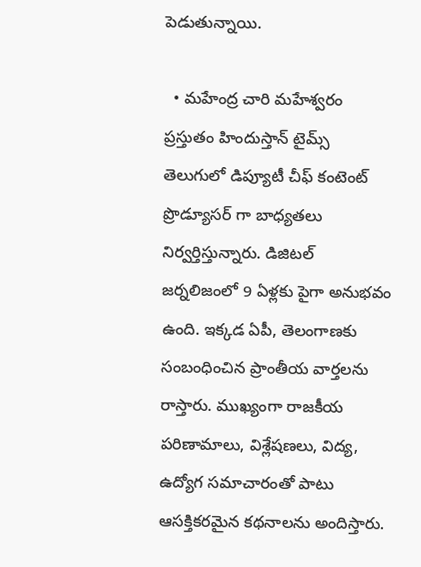పెడుతున్నాయి.

  • మహేంద్ర చారి మహేశ్వరం ప్రస్తుతం హిందుస్తాన్ టైమ్స్ తెలుగులో డిప్యూటీ చీఫ్ కంటెంట్ ప్రొడ్యూసర్ గా బాధ్యతలు నిర్వర్తిస్తున్నారు. డిజిటల్ జర్నలిజంలో 9 ఏళ్లకు పైగా అనుభవం ఉంది. ఇక్కడ ఏపీ, తెలంగాణకు సంబంధించిన ప్రాంతీయ వార్తలను రాస్తారు. ముఖ్యంగా రాజకీయ పరిణామాలు, విశ్లేషణలు, విద్య, ఉద్యోగ సమాచారంతో పాటు ఆసక్తికరమైన కథనాలను అందిస్తారు.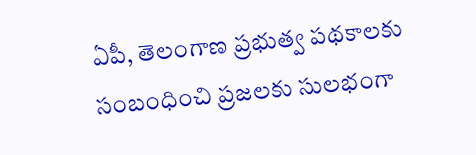ఏపీ, తెలంగాణ ప్రభుత్వ పథకాలకు సంబంధించి ప్రజలకు సులభంగా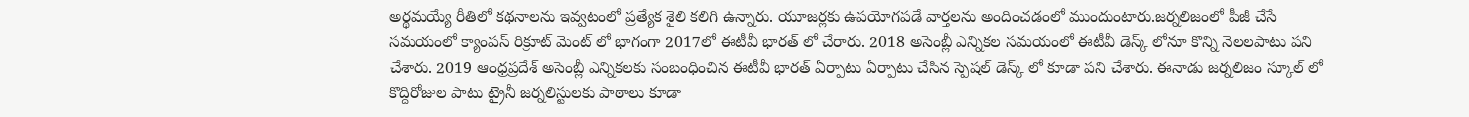అర్థమయ్యే రీతిలో కథనాలను ఇవ్వటంలో ప్రత్యేక శైలి కలిగి ఉన్నారు. యూజర్లకు ఉపయోగపడే వార్తలను అందించడంలో ముందుంటారు.జర్నలిజంలో పీజీ చేసే సమయంలో క్యాంపస్ రిక్రూట్ మెంట్ లో భాగంగా 2017లో ఈటీవీ భారత్ లో చేరారు. 2018 అసెంబ్లీ ఎన్నికల సమయంలో ఈటీవీ డెస్క్ లోనూ కొన్ని నెలలపాటు పని చేశారు. 2019 ఆంధ్రప్రదేశ్ అసెంబ్లీ ఎన్నికలకు సంబంధించిన ఈటీవీ భారత్ ఏర్పాటు ఏర్పాటు చేసిన స్పెషల్ డెస్క్ లో కూడా పని చేశారు. ఈనాడు జర్నలిజం స్కూల్ లో కొద్దిరోజుల పాటు ట్రైనీ జర్నలిస్టులకు పాఠాలు కూడా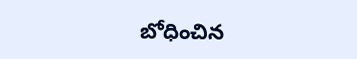బోధించిన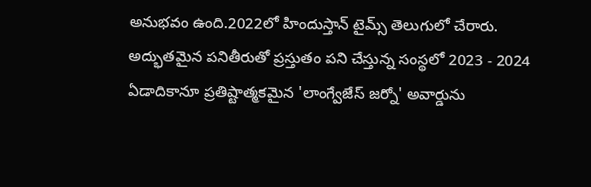అనుభవం ఉంది.2022లో హిందుస్తాన్ టైమ్స్ తెలుగులో చేరారు. అద్భుతమైన పనితీరుతో ప్రస్తుతం పని చేస్తున్న సంస్థలో 2023 - 2024 ఏడాదికానూ ప్రతిష్టాత్మకమైన 'లాంగ్వేజేస్ జర్నో' అవార్డును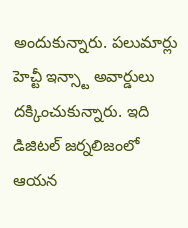అందుకున్నారు. పలుమార్లు హెచ్టీ ఇన్స్టా అవార్డులు దక్కించుకున్నారు. ఇది డిజిటల్ జర్నలిజంలో ఆయన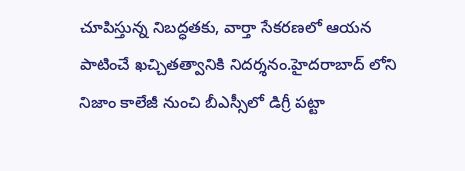చూపిస్తున్న నిబద్ధతకు, వార్తా సేకరణలో ఆయన పాటించే ఖచ్చితత్వానికి నిదర్శనం.హైదరాబాద్ లోని నిజాం కాలేజీ నుంచి బీఎస్సీలో డిగ్రీ పట్టా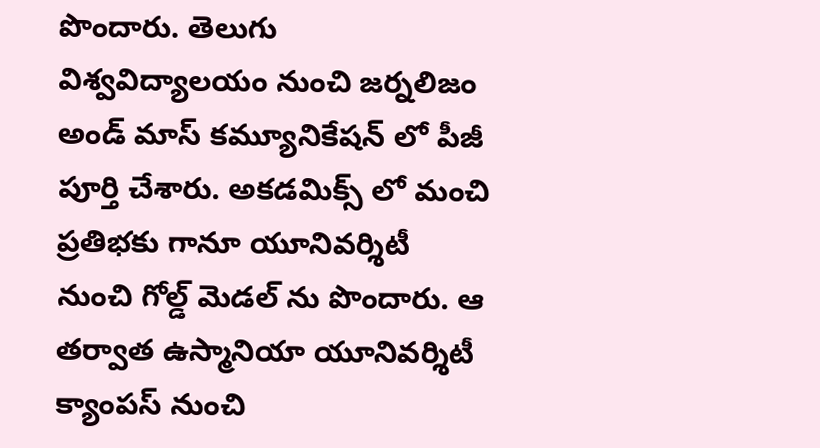పొందారు. తెలుగు విశ్వవిద్యాలయం నుంచి జర్నలిజం అండ్ మాస్ కమ్యూనికేషన్ లో పీజీ పూర్తి చేశారు. అకడమిక్స్ లో మంచి ప్రతిభకు గానూ యూనివర్శిటీ నుంచి గోల్డ్ మెడల్ ను పొందారు. ఆ తర్వాత ఉస్మానియా యూనివర్శిటీ క్యాంపస్ నుంచి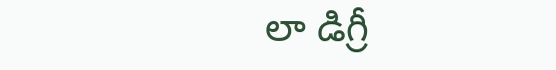లా డిగ్రీ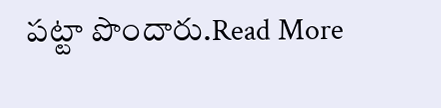పట్టా పొందారు.Read More